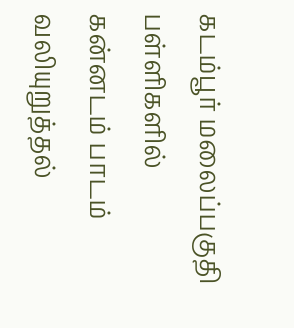கடம்பூர் மலைப்பகுதி பள்ளிகளில் கன்னடம் பாடம் வலியுறுத்தல்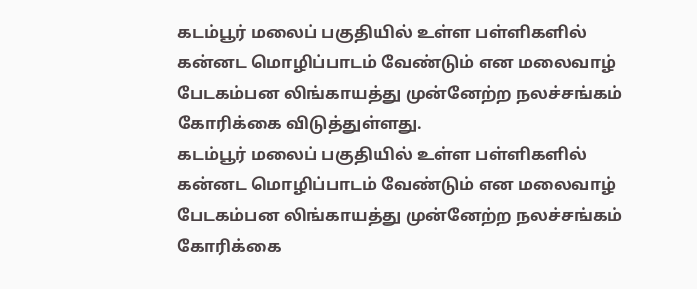கடம்பூர் மலைப் பகுதியில் உள்ள பள்ளிகளில் கன்னட மொழிப்பாடம் வேண்டும் என மலைவாழ் பேடகம்பன லிங்காயத்து முன்னேற்ற நலச்சங்கம் கோரிக்கை விடுத்துள்ளது.
கடம்பூர் மலைப் பகுதியில் உள்ள பள்ளிகளில் கன்னட மொழிப்பாடம் வேண்டும் என மலைவாழ் பேடகம்பன லிங்காயத்து முன்னேற்ற நலச்சங்கம் கோரிக்கை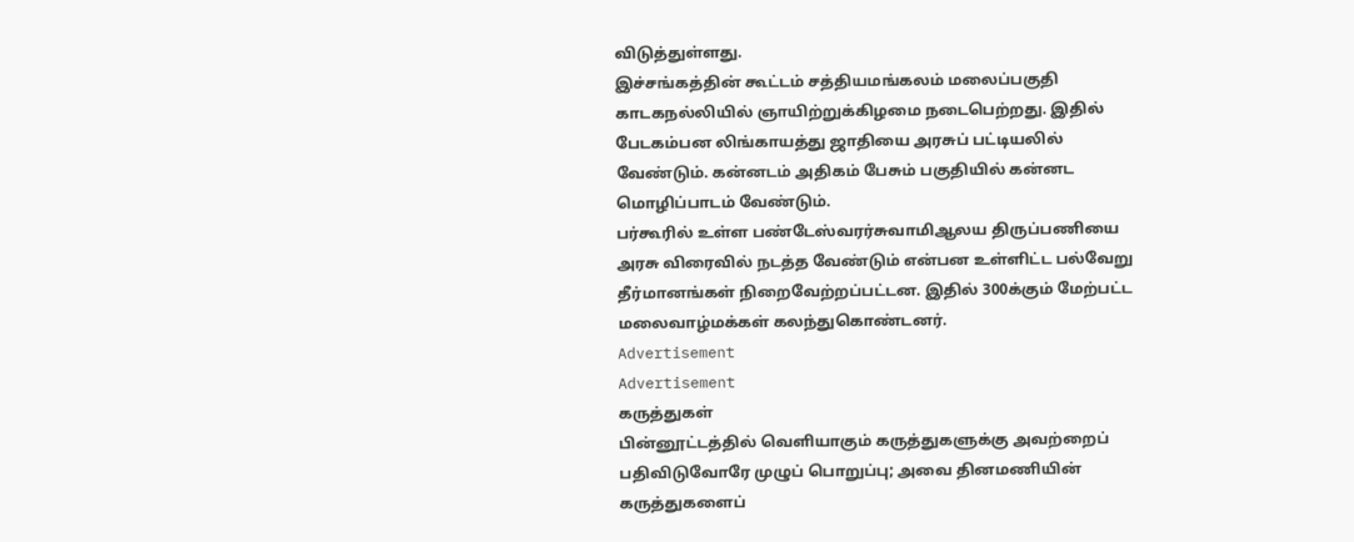விடுத்துள்ளது.
இச்சங்கத்தின் கூட்டம் சத்தியமங்கலம் மலைப்பகுதி காடகநல்லியில் ஞாயிற்றுக்கிழமை நடைபெற்றது. இதில் பேடகம்பன லிங்காயத்து ஜாதியை அரசுப் பட்டியலில் வேண்டும். கன்னடம் அதிகம் பேசும் பகுதியில் கன்னட மொழிப்பாடம் வேண்டும்.
பர்கூரில் உள்ள பண்டேஸ்வரர்சுவாமிஆலய திருப்பணியை அரசு விரைவில் நடத்த வேண்டும் என்பன உள்ளிட்ட பல்வேறு தீர்மானங்கள் நிறைவேற்றப்பட்டன. இதில் 300க்கும் மேற்பட்ட மலைவாழ்மக்கள் கலந்துகொண்டனர்.
Advertisement
Advertisement
கருத்துகள்
பின்னூட்டத்தில் வெளியாகும் கருத்துகளுக்கு அவற்றைப் பதிவிடுவோரே முழுப் பொறுப்பு; அவை தினமணியின் கருத்துகளைப்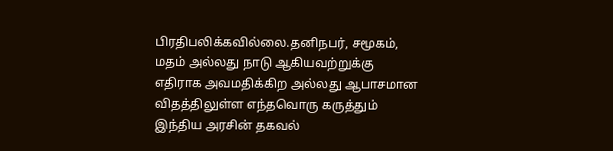பிரதிபலிக்கவில்லை.தனிநபர், சமூகம், மதம் அல்லது நாடு ஆகியவற்றுக்கு எதிராக அவமதிக்கிற அல்லது ஆபாசமான விதத்திலுள்ள எந்தவொரு கருத்தும் இந்திய அரசின் தகவல்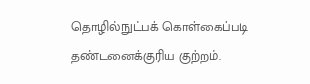தொழில்நுட்பக் கொள்கைப்படி தண்டனைக்குரிய குற்றம்.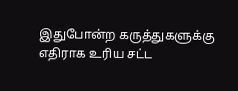இதுபோன்ற கருத்துகளுக்கு எதிராக உரிய சட்ட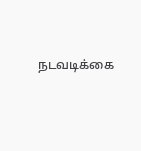நடவடிக்கை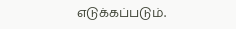எடுக்கப்படும்.